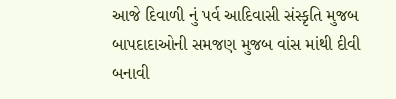આજે દિવાળી નું પર્વ આદિવાસી સંસ્કૃતિ મુજબ બાપદાદાઓની સમજણ મુજબ વાંસ માંથી દીવી બનાવી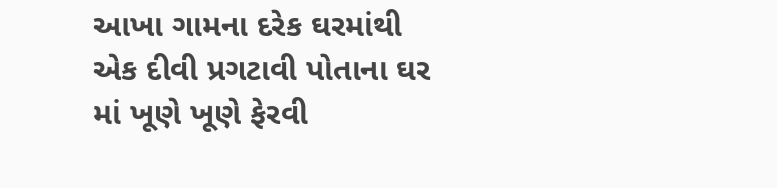આખા ગામના દરેક ઘરમાંથી એક દીવી પ્રગટાવી પોતાના ઘર માં ખૂણે ખૂણે ફેરવી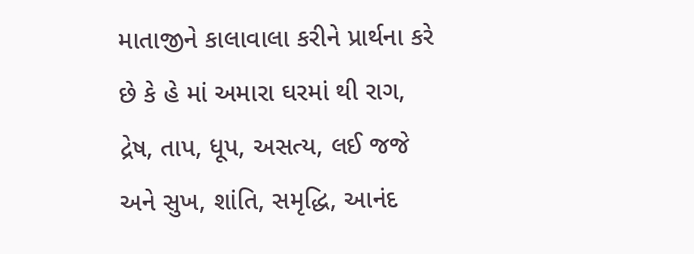માતાજીને કાલાવાલા કરીને પ્રાર્થના કરે છે કે હે માં અમારા ઘરમાં થી રાગ, દ્રેષ, તાપ, ધૂપ, અસત્ય, લઈ જજે અને સુખ, શાંતિ, સમૃદ્ધિ, આનંદ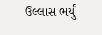ઉલ્લાસ ભર્યું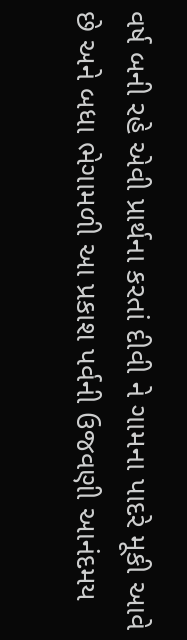વર્ષ બની રહે એવી પ્રાર્થના કરતાં દીવી ને ગામના પાદરે મૂકી આવે છે અને બધા ભેગામળી આ પ્રકાશ પર્વની ઉજવણી આનંદમય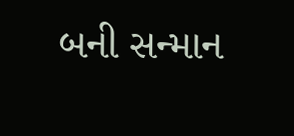બની સન્માન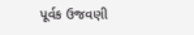પૂર્વક ઉજવણી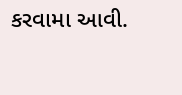કરવામા આવી.